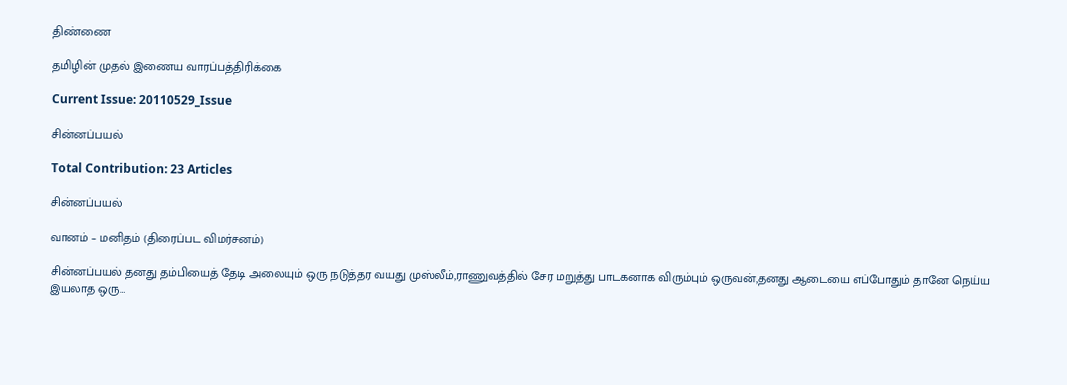திண்ணை

தமிழின் முதல் இணைய வாரப்பத்திரிக்கை

Current Issue: 20110529_Issue

சின்னப்பயல்

Total Contribution: 23 Articles

சின்னப்பயல்

வானம் – மனிதம் (திரைப்பட விமர்சனம்)

சின்னப்பயல் தனது தம்பியைத் தேடி அலையும் ஒரு நடுத்தர வயது முஸ்லீம்,ராணுவத்தில் சேர மறுத்து பாடகனாக விரும்பும் ஒருவன்,தனது ஆடையை எப்போதும் தானே நெய்ய இயலாத ஒரு…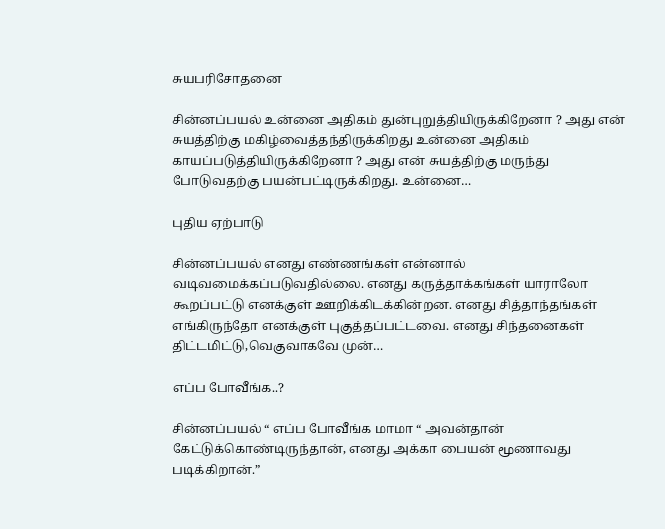சுயபரிசோதனை

சின்னப்பயல் உன்னை அதிகம் துன்புறுத்தியிருக்கிறேனா ? அது என் சுயத்திற்கு மகிழ்வைத்தந்திருக்கிறது உன்னை அதிகம் காயப்படுத்தியிருக்கிறேனா ? அது என் சுயத்திற்கு மருந்து போடுவதற்கு பயன்பட்டிருக்கிறது. உன்னை…

புதிய ஏற்பாடு

சின்னப்பயல் எனது எண்ணங்கள் என்னால் வடிவமைக்கப்படுவதில்லை. எனது கருத்தாக்கங்கள் யாராலோ கூறப்பட்டு எனக்குள் ஊறிக்கிடக்கின்றன. எனது சித்தாந்தங்கள் எங்கிருந்தோ எனக்குள் புகுத்தப்பட்டவை. எனது சிந்தனைகள் திட்டமிட்டு,வெகுவாகவே முன்…

எப்ப போவீங்க..?

சின்னப்பயல் “ எப்ப போவீங்க மாமா “ அவன்தான் கேட்டுக்கொண்டிருந்தான், எனது அக்கா பையன் மூணாவது படிக்கிறான்.”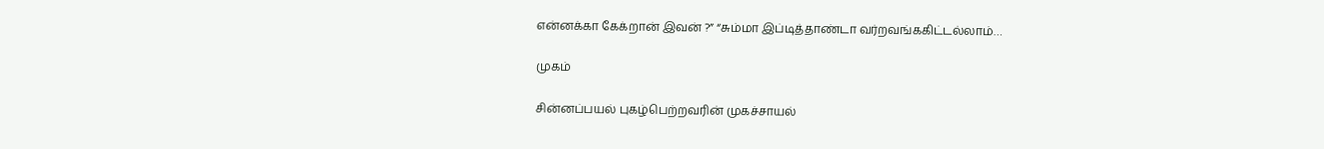என்னக்கா கேக்றான் இவன் ?” “சும்மா இப்டித்தாண்டா வர்றவங்ககிட்டல்லாம்…

முகம்

சின்னப்பயல் புகழ்பெற்றவரின் முகச்சாயல்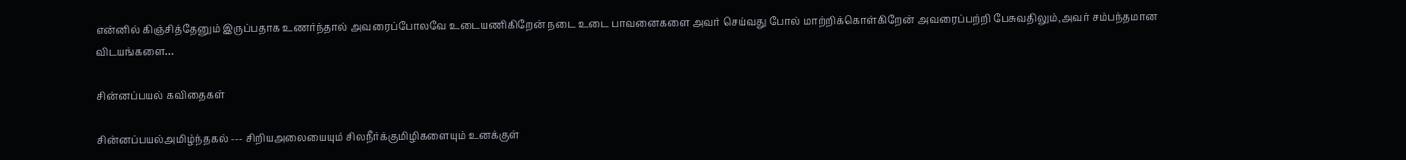என்னில் கிஞ்சித்தேனும் இருப்பதாக உணர்ந்தால் அவரைப்போலவே உடையணிகிறேன் நடை உடை பாவனைகளை அவர் செய்வது போல் மாற்றிக்கொள்கிறேன் அவரைப்பற்றி பேசுவதிலும்,அவர் சம்பந்தமான விடயங்களை…

சின்னப்பயல் கவிதைகள்

சின்னப்பயல்அமிழ்ந்தகல் --- சிறியஅலையையும் சிலநீர்க்குமிழிகளையும் உனக்குள்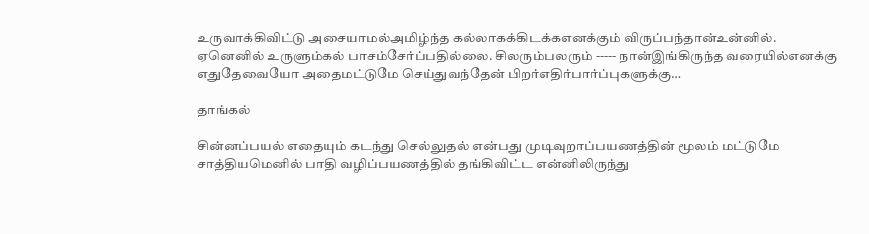உருவாக்கிவிட்டு அசையாமல்அமிழ்ந்த கல்லாகக்கிடக்கஎனக்கும் விருப்பந்தான்உன்னில். ஏனெனில் உருளும்கல் பாசம்சேர்ப்பதில்லை. சிலரும்பலரும் ----- நான்இங்கிருந்த வரையில்எனக்கு எதுதேவையோ அதைமட்டுமே செய்துவந்தேன் பிறர்எதிர்பார்ப்புகளுக்கு…

தாங்கல்

சின்னப்பயல் எதையும் கடந்து செல்லுதல் என்பது முடிவுறாப்பயணத்தின் மூலம் மட்டுமே சாத்தியமெனில் பாதி வழிப்பயணத்தில் தங்கிவிட்ட என்னிலிருந்து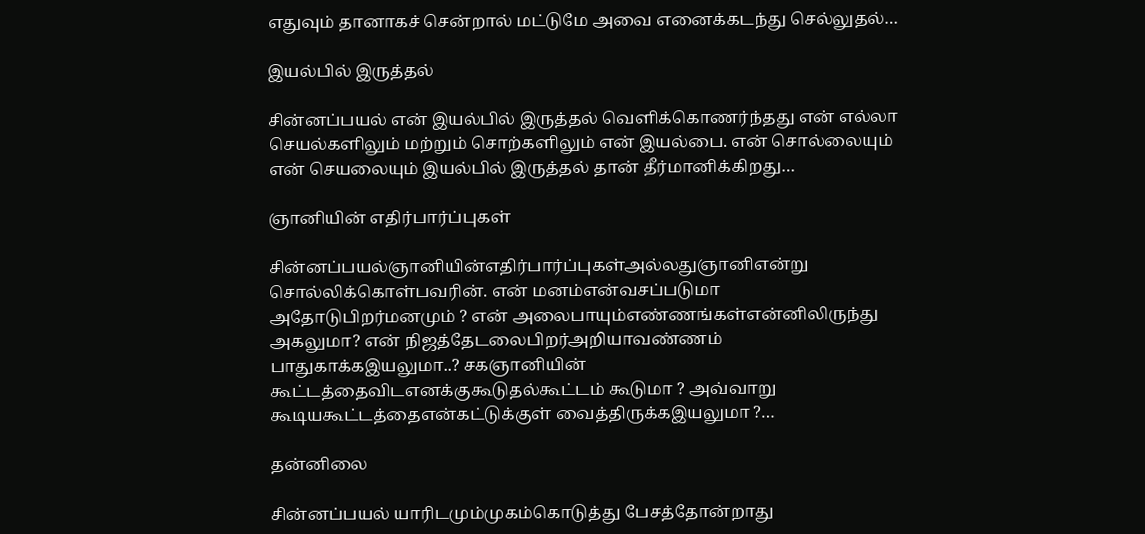எதுவும் தானாகச் சென்றால் மட்டுமே அவை எனைக்கடந்து செல்லுதல்…

இயல்பில் இருத்தல்

சின்னப்பயல் என் இயல்பில் இருத்தல் வெளிக்கொணர்ந்தது என் எல்லா செயல்களிலும் மற்றும் சொற்களிலும் என் இயல்பை. என் சொல்லையும் என் செயலையும் இயல்பில் இருத்தல் தான் தீர்மானிக்கிறது…

ஞானியின் எதிர்பார்ப்புகள்

சின்னப்பயல்ஞானியின்எதிர்பார்ப்புகள்அல்லதுஞானிஎன்று சொல்லிக்கொள்பவரின். என் மனம்என்வசப்படுமா அதோடுபிறர்மனமும் ? என் அலைபாயும்எண்ணங்கள்என்னிலிருந்து அகலுமா? என் நிஜத்தேடலைபிறர்அறியாவண்ணம் பாதுகாக்கஇயலுமா..? சகஞானியின் கூட்டத்தைவிடஎனக்குகூடுதல்கூட்டம் கூடுமா ? அவ்வாறு கூடியகூட்டத்தைஎன்கட்டுக்குள் வைத்திருக்கஇயலுமா ?…

தன்னிலை

சின்னப்பயல் யாரிடமும்முகம்கொடுத்து பேசத்தோன்றாது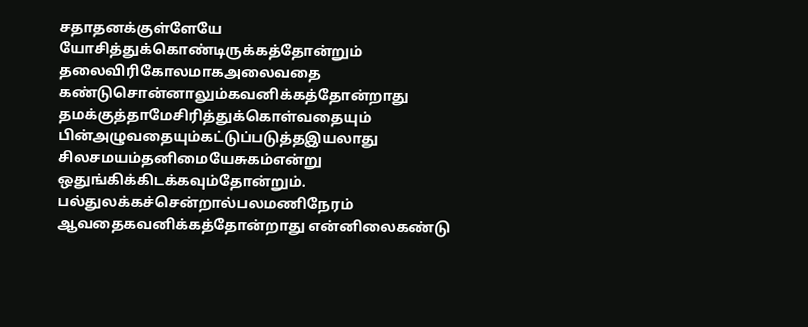சதாதனக்குள்ளேயே யோசித்துக்கொண்டிருக்கத்தோன்றும் தலைவிரிகோலமாகஅலைவதை கண்டுசொன்னாலும்கவனிக்கத்தோன்றாது தமக்குத்தாமேசிரித்துக்கொள்வதையும் பின்அழுவதையும்கட்டுப்படுத்தஇயலாது சிலசமயம்தனிமையேசுகம்என்று ஒதுங்கிக்கிடக்கவும்தோன்றும். பல்துலக்கச்சென்றால்பலமணிநேரம் ஆவதைகவனிக்கத்தோன்றாது என்னிலைகண்டு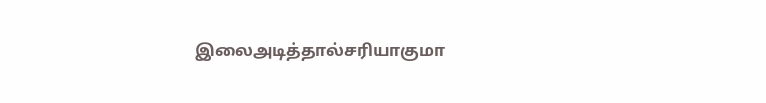இலைஅடித்தால்சரியாகுமா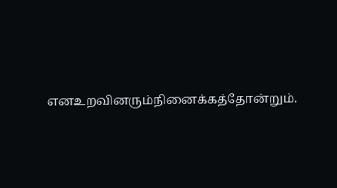எனஉறவினரும்நினைக்கத்தோன்றும்.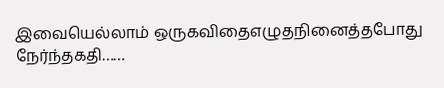இவையெல்லாம் ஒருகவிதைஎழுதநினைத்தபோது நேர்ந்தகதி……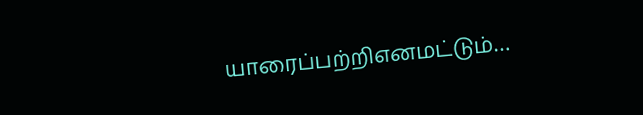யாரைப்பற்றிஎனமட்டும்…